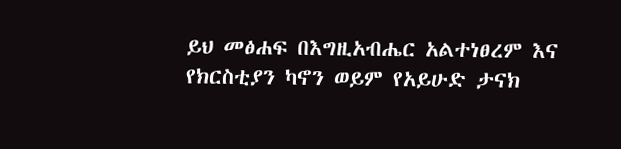ይህ መፅሐፍ በእግዚአብሔር አልተነፀረም እና የክርስቲያን ካኖን ወይም የአይሁድ ታናክ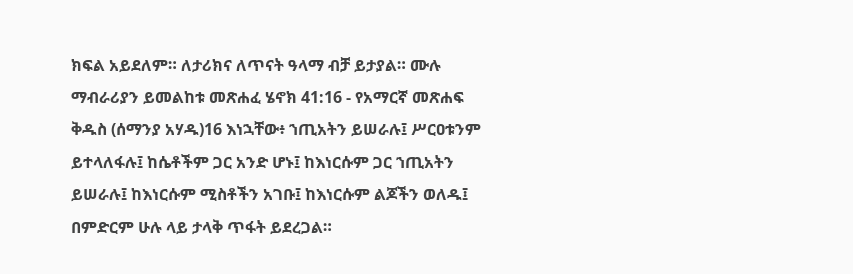ክፍል አይደለም። ለታሪክና ለጥናት ዓላማ ብቻ ይታያል። ሙሉ ማብራሪያን ይመልከቱ መጽሐፈ ሄኖክ 41:16 - የአማርኛ መጽሐፍ ቅዱስ (ሰማንያ አሃዱ)16 እነኋቸው፥ ኀጢአትን ይሠራሉ፤ ሥርዐቱንም ይተላለፋሉ፤ ከሴቶችም ጋር አንድ ሆኑ፤ ከእነርሱም ጋር ኀጢአትን ይሠራሉ፤ ከእነርሱም ሚስቶችን አገቡ፤ ከእነርሱም ልጆችን ወለዱ፤ በምድርም ሁሉ ላይ ታላቅ ጥፋት ይደረጋል።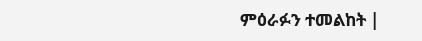ምዕራፉን ተመልከት |